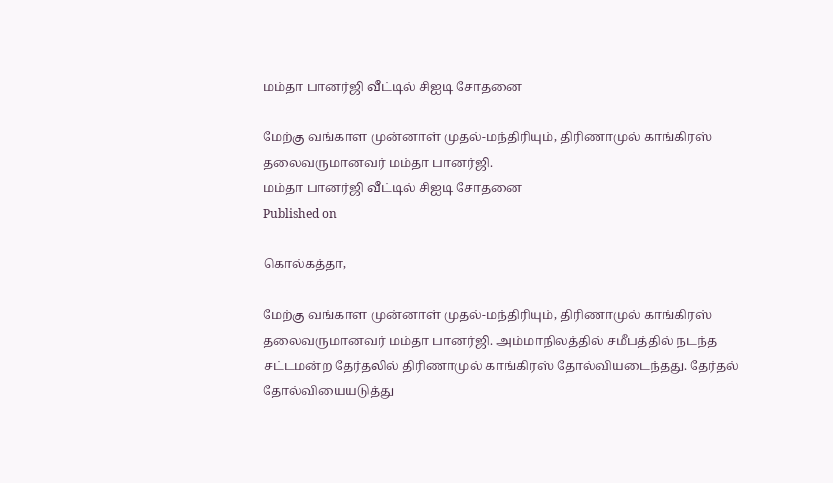மம்தா பானர்ஜி வீட்டில் சிஐடி சோதனை

மேற்கு வங்காள முன்னாள் முதல்-மந்திரியும், திரிணாமுல் காங்கிரஸ் தலைவருமானவர் மம்தா பானர்ஜி.
மம்தா பானர்ஜி வீட்டில் சிஐடி சோதனை
Published on

கொல்கத்தா,

மேற்கு வங்காள முன்னாள் முதல்-மந்திரியும், திரிணாமுல் காங்கிரஸ் தலைவருமானவர் மம்தா பானர்ஜி. அம்மாநிலத்தில் சமீபத்தில் நடந்த சட்டமன்ற தேர்தலில் திரிணாமுல் காங்கிரஸ் தோல்வியடைந்தது. தேர்தல் தோல்வியையடுத்து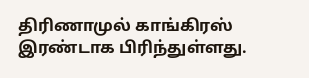திரிணாமுல் காங்கிரஸ் இரண்டாக பிரிந்துள்ளது.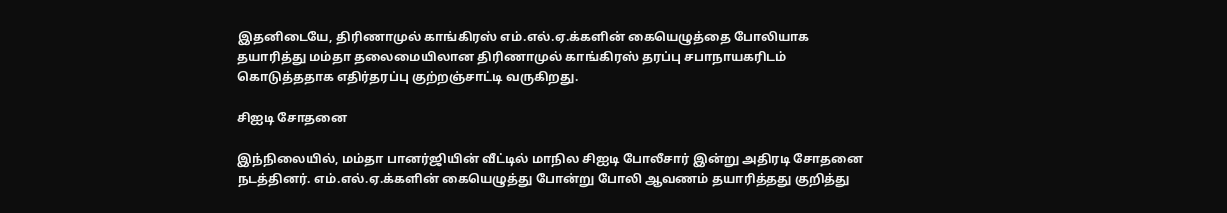இதனிடையே, திரிணாமுல் காங்கிரஸ் எம்.எல்.ஏ.க்களின் கையெழுத்தை போலியாக தயாரித்து மம்தா தலைமையிலான திரிணாமுல் காங்கிரஸ் தரப்பு சபாநாயகரிடம் கொடுத்ததாக எதிர்தரப்பு குற்றஞ்சாட்டி வருகிறது.

சிஐடி சோதனை

இந்நிலையில், மம்தா பானர்ஜியின் வீட்டில் மாநில சிஐடி போலீசார் இன்று அதிரடி சோதனை நடத்தினர். எம்.எல்.ஏ.க்களின் கையெழுத்து போன்று போலி ஆவணம் தயாரித்தது குறித்து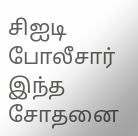சிஐடி போலீசார் இந்த சோதனை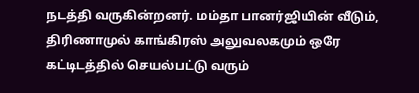நடத்தி வருகின்றனர். மம்தா பானர்ஜியின் வீடும், திரிணாமுல் காங்கிரஸ் அலுவலகமும் ஒரே கட்டிடத்தில் செயல்பட்டு வரும்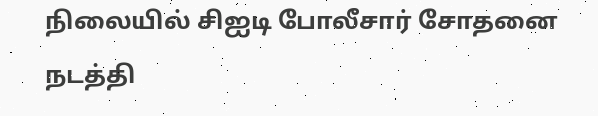நிலையில் சிஐடி போலீசார் சோதனை நடத்தி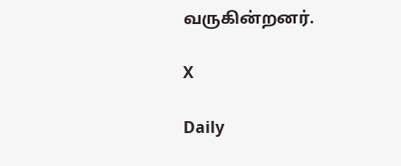வருகின்றனர்.

X

Daily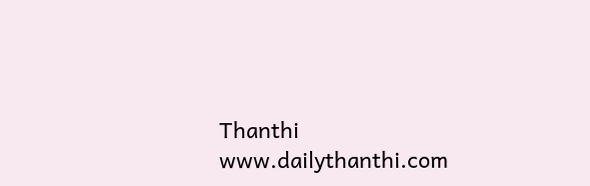Thanthi
www.dailythanthi.com